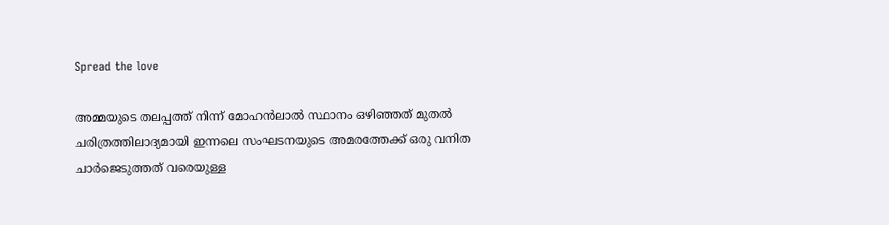Spread the love

അമ്മയുടെ തലപ്പത്ത് നിന്ന് മോഹൻലാൽ സ്ഥാനം ഒഴിഞ്ഞത് മുതൽ ചരിത്രത്തിലാദ്യമായി ഇന്നലെ സംഘടനയുടെ അമരത്തേക്ക് ഒരു വനിത ചാർജെടുത്തത് വരെയുള്ള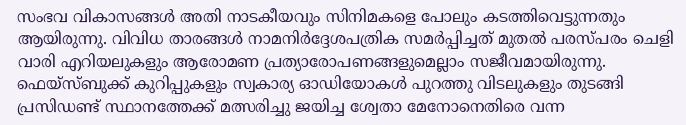സംഭവ വികാസങ്ങൾ അതി നാടകീയവും സിനിമകളെ പോലും കടത്തിവെട്ടുന്നതും ആയിരുന്നു. വിവിധ താരങ്ങൾ നാമനിർദ്ദേശപത്രിക സമർപ്പിച്ചത് മുതൽ പരസ്പരം ചെളി വാരി എറിയലുകളും ആരോമണ പ്രത്യാരോപണങ്ങളുമെല്ലാം സജീവമായിരുന്നു. ഫെയ്സ്ബുക്ക് കുറിപ്പുകളും സ്വകാര്യ ഓഡിയോകൾ പുറത്തു വിടലുകളും തുടങ്ങി പ്രസിഡണ്ട് സ്ഥാനത്തേക്ക് മത്സരിച്ചു ജയിച്ച ശ്വേതാ മേനോനെതിരെ വന്ന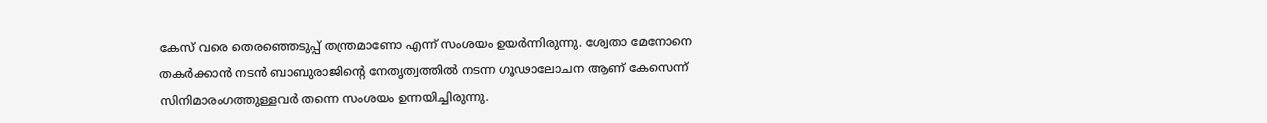കേസ് വരെ തെരഞ്ഞെടുപ്പ് തന്ത്രമാണോ എന്ന് സംശയം ഉയർന്നിരുന്നു. ശ്വേതാ മേനോനെ തകർക്കാൻ നടൻ ബാബുരാജിന്റെ നേതൃത്വത്തിൽ നടന്ന ഗൂഢാലോചന ആണ്‌ കേസെന്ന് സിനിമാരംഗത്തുള്ളവർ തന്നെ സംശയം ഉന്നയിച്ചിരുന്നു.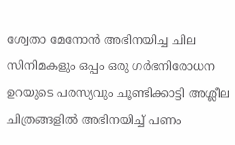ശ്വേതാ മേനോൻ അഭിനയിച്ച ചില സിനിമകളും ഒപ്പം ഒരു ഗർഭനിരോധന ഉറയുടെ പരസ്യവും ചൂണ്ടിക്കാട്ടി അശ്ലീല ചിത്രങ്ങളിൽ അഭിനയിച്ച് പണം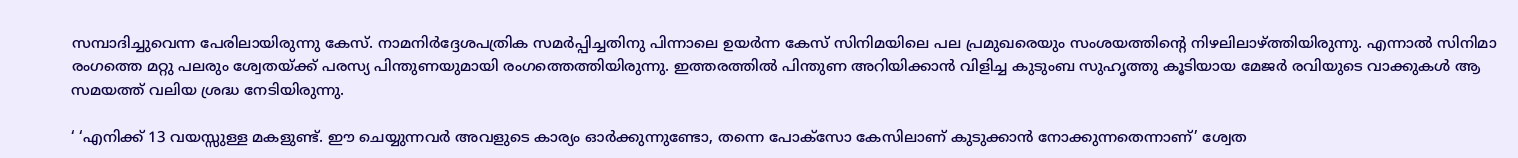സമ്പാദിച്ചുവെന്ന പേരിലായിരുന്നു കേസ്. നാമനിർദ്ദേശപത്രിക സമർപ്പിച്ചതിനു പിന്നാലെ ഉയർന്ന കേസ് സിനിമയിലെ പല പ്രമുഖരെയും സംശയത്തിന്റെ നിഴലിലാഴ്ത്തിയിരുന്നു. എന്നാൽ സിനിമാ രംഗത്തെ മറ്റു പലരും ശ്വേതയ്ക്ക് പരസ്യ പിന്തുണയുമായി രംഗത്തെത്തിയിരുന്നു. ഇത്തരത്തിൽ പിന്തുണ അറിയിക്കാൻ വിളിച്ച കുടുംബ സുഹൃത്തു കൂടിയായ മേജർ രവിയുടെ വാക്കുകൾ ആ സമയത്ത് വലിയ ശ്രദ്ധ നേടിയിരുന്നു.

‘ ‘എനിക്ക് 13 വയസ്സുള്ള മകളുണ്ട്. ഈ ചെയ്യുന്നവർ അവളുടെ കാര്യം ഓർക്കുന്നുണ്ടോ, തന്നെ പോക്സോ കേസിലാണ് കുടുക്കാൻ നോക്കുന്നതെന്നാണ്’ ശ്വേത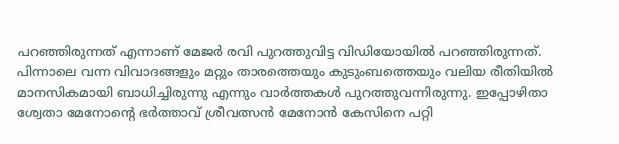പറഞ്ഞിരുന്നത് എന്നാണ് മേജർ രവി പുറത്തുവിട്ട വിഡിയോയിൽ പറഞ്ഞിരുന്നത്. പിന്നാലെ വന്ന വിവാദങ്ങളും മറ്റും താരത്തെയും കുടുംബത്തെയും വലിയ രീതിയിൽ മാനസികമായി ബാധിച്ചിരുന്നു എന്നും വാർത്തകൾ പുറത്തുവന്നിരുന്നു. ഇപ്പോഴിതാ ശ്വേതാ മേനോന്റെ ഭര്‍ത്താവ് ശ്രീവത്സന്‍ മേനോന്‍ കേസിനെ പറ്റി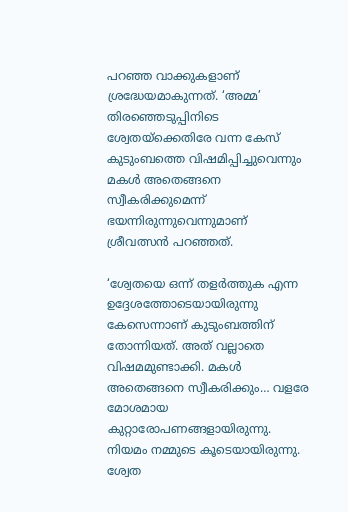പറഞ്ഞ വാക്കുകളാണ് ശ്രദ്ധേയമാകുന്നത്. ‘അമ്മ’ തിരഞ്ഞെടുപ്പിനിടെ ശ്വേതയ്‌ക്കെതിരേ വന്ന കേസ് കുടുംബത്തെ വിഷമിപ്പിച്ചുവെന്നും മകള്‍ അതെങ്ങനെ സ്വീകരിക്കുമെന്ന് ഭയന്നിരുന്നുവെന്നുമാണ് ശ്രീവത്സന്‍ പറഞ്ഞത്.

‘ശ്വേതയെ ഒന്ന് തളര്‍ത്തുക എന്ന ഉദ്ദേശത്തോടെയായിരുന്നു കേസെന്നാണ് കുടുംബത്തിന് തോന്നിയത്. അത് വല്ലാതെ വിഷമമുണ്ടാക്കി. മകള്‍ അതെങ്ങനെ സ്വീകരിക്കും… വളരേ മോശമായ കുറ്റാരോപണങ്ങളായിരുന്നു. നിയമം നമ്മുടെ കൂടെയായിരുന്നു. ശ്വേത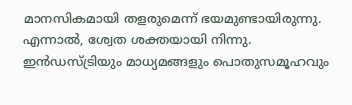മാനസികമായി തളരുമെന്ന് ഭയമുണ്ടായിരുന്നു. എന്നാല്‍, ശ്വേത ശക്തയായി നിന്നു. ഇന്‍ഡസ്ട്രിയും മാധ്യമങ്ങളും പൊതുസമൂഹവും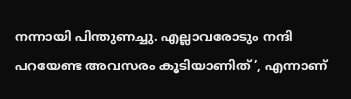നന്നായി പിന്തുണച്ചു. എല്ലാവരോടും നന്ദി പറയേണ്ട അവസരം കൂടിയാണിത്’, എന്നാണ്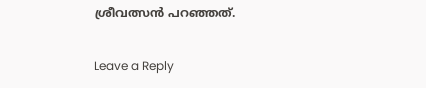ശ്രീവത്സന്‍ പറഞ്ഞത്.

Leave a Reply